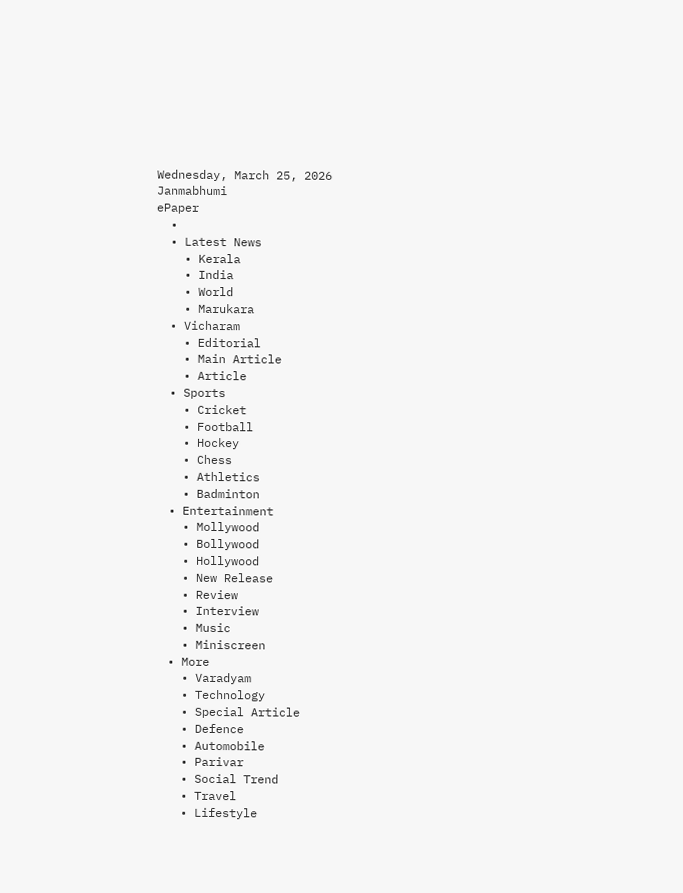Wednesday, March 25, 2026
Janmabhumi
ePaper
  •
  • Latest News
    • Kerala
    • India
    • World
    • Marukara
  • Vicharam
    • Editorial
    • Main Article
    • Article
  • Sports
    • Cricket
    • Football
    • Hockey
    • Chess
    • Athletics
    • Badminton
  • Entertainment
    • Mollywood
    • Bollywood
    • Hollywood
    • New Release
    • Review
    • Interview
    • Music
    • Miniscreen
  • More
    • Varadyam
    • Technology
    • Special Article
    • Defence
    • Automobile
    • Parivar
    • Social Trend
    • Travel
    • Lifestyle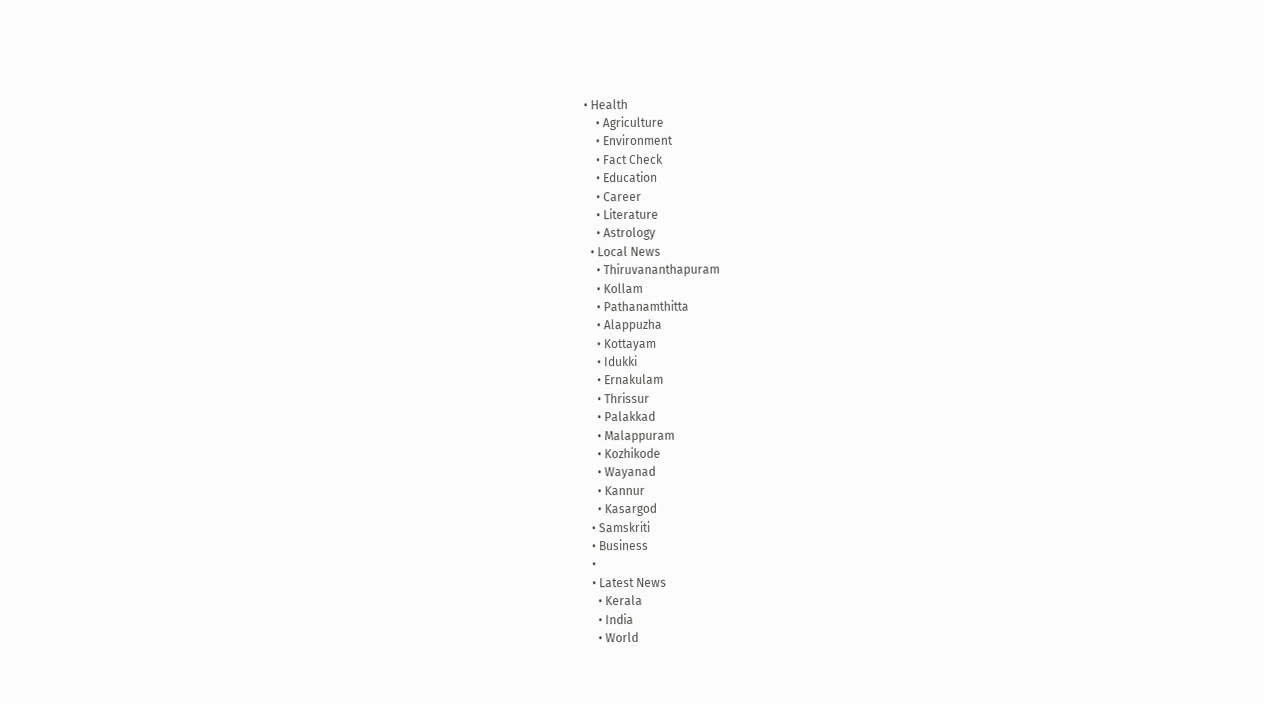• Health
    • Agriculture
    • Environment
    • Fact Check
    • Education
    • Career
    • Literature
    • Astrology
  • Local News
    • Thiruvananthapuram
    • Kollam
    • Pathanamthitta
    • Alappuzha
    • Kottayam
    • Idukki
    • Ernakulam
    • Thrissur
    • Palakkad
    • Malappuram
    • Kozhikode
    • Wayanad
    • Kannur
    • Kasargod
  • Samskriti
  • Business
  •
  • Latest News
    • Kerala
    • India
    • World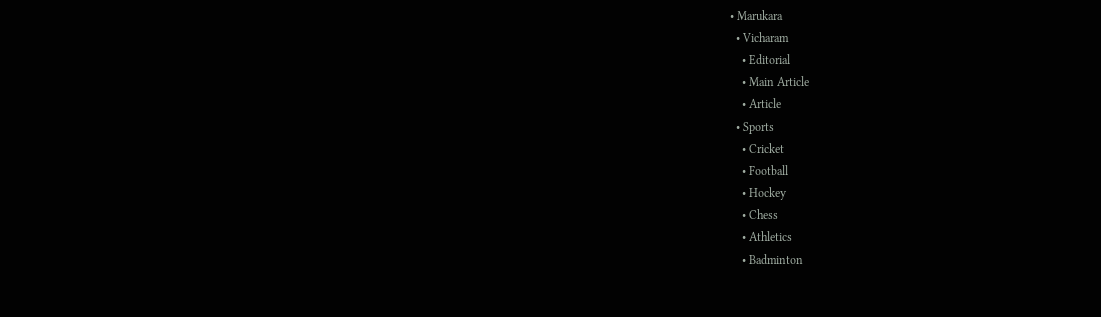• Marukara
  • Vicharam
    • Editorial
    • Main Article
    • Article
  • Sports
    • Cricket
    • Football
    • Hockey
    • Chess
    • Athletics
    • Badminton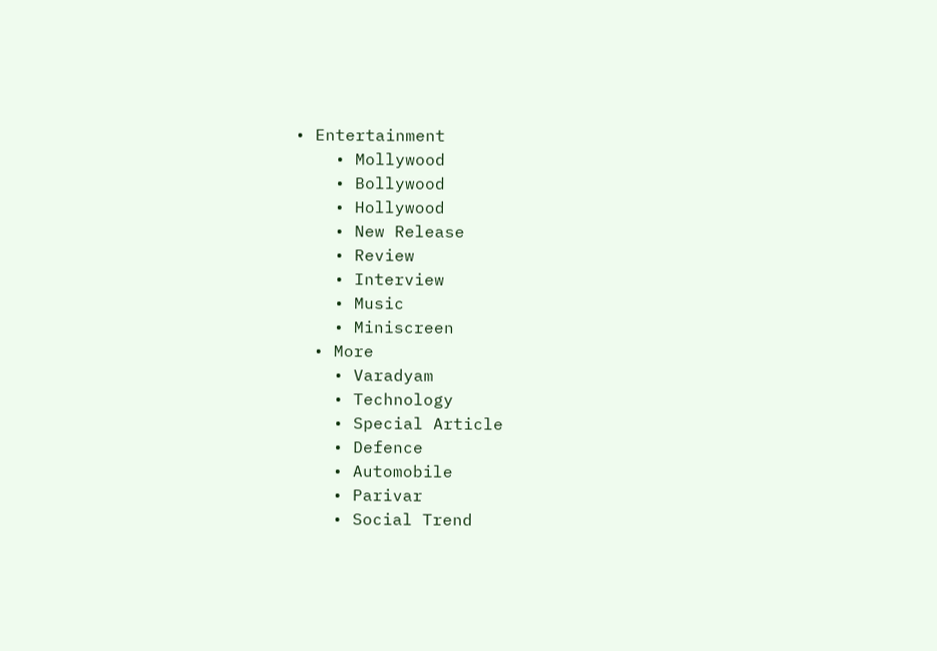• Entertainment
    • Mollywood
    • Bollywood
    • Hollywood
    • New Release
    • Review
    • Interview
    • Music
    • Miniscreen
  • More
    • Varadyam
    • Technology
    • Special Article
    • Defence
    • Automobile
    • Parivar
    • Social Trend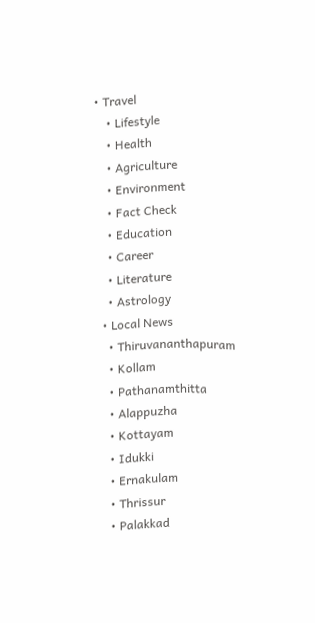• Travel
    • Lifestyle
    • Health
    • Agriculture
    • Environment
    • Fact Check
    • Education
    • Career
    • Literature
    • Astrology
  • Local News
    • Thiruvananthapuram
    • Kollam
    • Pathanamthitta
    • Alappuzha
    • Kottayam
    • Idukki
    • Ernakulam
    • Thrissur
    • Palakkad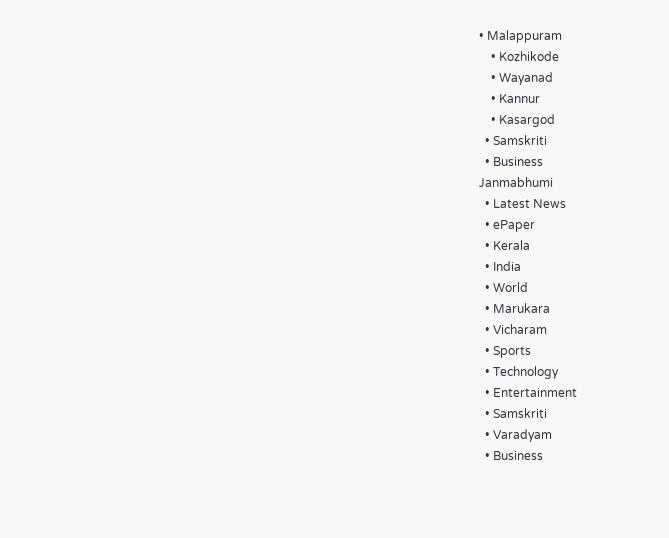• Malappuram
    • Kozhikode
    • Wayanad
    • Kannur
    • Kasargod
  • Samskriti
  • Business
Janmabhumi
  • Latest News
  • ePaper
  • Kerala
  • India
  • World
  • Marukara
  • Vicharam
  • Sports
  • Technology
  • Entertainment
  • Samskriti
  • Varadyam
  • Business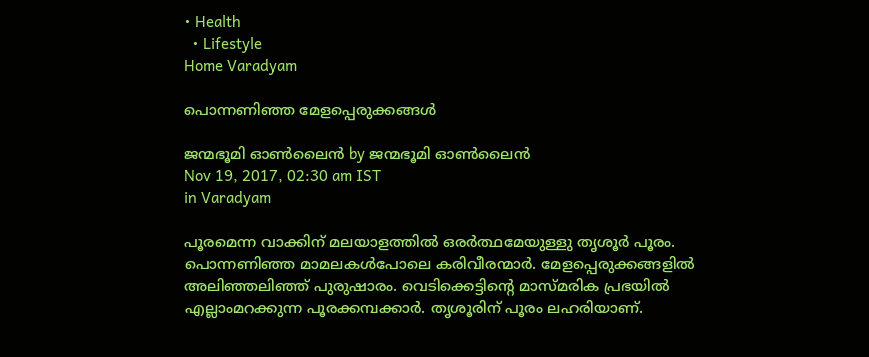• Health
  • Lifestyle
Home Varadyam

പൊന്നണിഞ്ഞ മേളപ്പെരുക്കങ്ങള്‍

ജന്മഭൂമി ഓണ്‍ലൈന്‍ by ജന്മഭൂമി ഓണ്‍ലൈന്‍
Nov 19, 2017, 02:30 am IST
in Varadyam

പൂരമെന്ന വാക്കിന് മലയാളത്തില്‍ ഒരര്‍ത്ഥമേയുള്ളു തൃശൂര്‍ പൂരം. പൊന്നണിഞ്ഞ മാമലകള്‍പോലെ കരിവീരന്മാര്‍. മേളപ്പെരുക്കങ്ങളില്‍ അലിഞ്ഞലിഞ്ഞ് പുരുഷാരം. വെടിക്കെട്ടിന്റെ മാസ്മരിക പ്രഭയില്‍ എല്ലാംമറക്കുന്ന പൂരക്കമ്പക്കാര്‍. തൃശൂരിന് പൂരം ലഹരിയാണ്.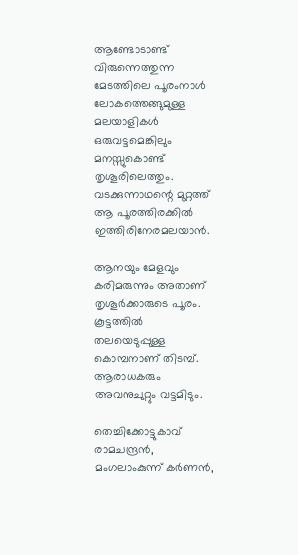ആണ്ടോടാണ്ട് വിരുന്നെത്തുന്ന മേടത്തിലെ പൂരംനാള്‍ ലോകത്തെങ്ങുമുള്ള മലയാളികള്‍ ഒരുവട്ടമെങ്കിലും മനസ്സുകൊണ്ട് തൃശൂരിലെത്തും. വടക്കുന്നാഥന്റെ മുറ്റത്ത് ആ പൂരത്തിരക്കില്‍ ഇത്തിരിനേരമലയാന്‍.

ആനയും മേളവും കരിമരുന്നും അതാണ് തൃശൂര്‍ക്കാരുടെ പൂരം. കൂട്ടത്തില്‍ തലയെടുപ്പുള്ള കൊമ്പനാണ് തിടമ്പ്. ആരാധകരും അവനുചുറ്റും വട്ടമിടും.

തെച്ചിക്കോട്ടുകാവ് രാമചന്ദ്രന്‍, മംഗലാംകുന്ന് കര്‍ണന്‍,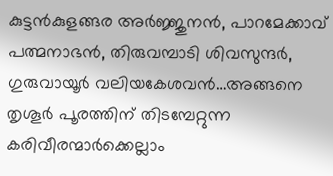കുട്ടന്‍കുളങ്ങര അര്‍ജ്ജുനന്‍, പാറമേക്കാവ് പത്മനാഭന്‍, തിരുവമ്പാടി ശിവസുന്ദര്‍, ഗുരുവായൂര്‍ വലിയകേശവന്‍…അങ്ങനെ തൃശൂര്‍ പൂരത്തിന് തിടമ്പേറ്റുന്ന കരിവീരന്മാര്‍ക്കെല്ലാം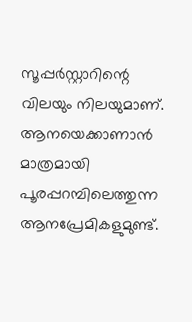സൂപ്പര്‍സ്റ്റാറിന്റെ വിലയും നിലയുമാണ്. ആനയെക്കാണാന്‍ മാത്രമായി പൂരപ്പറമ്പിലെത്തുന്ന ആനപ്രേമികളുമുണ്ട്.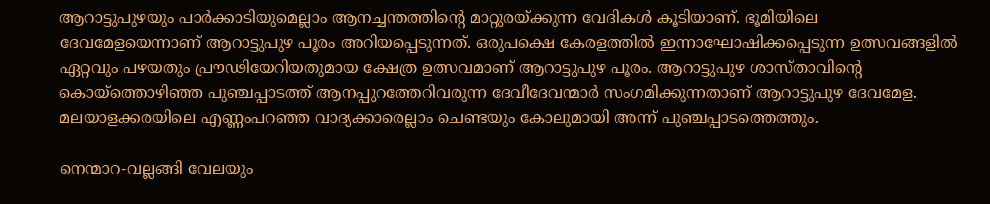ആറാട്ടുപുഴയും പാര്‍ക്കാടിയുമെല്ലാം ആനച്ചന്തത്തിന്റെ മാറ്റുരയ്‌ക്കുന്ന വേദികള്‍ കൂടിയാണ്. ഭൂമിയിലെ ദേവമേളയെന്നാണ് ആറാട്ടുപുഴ പൂരം അറിയപ്പെടുന്നത്. ഒരുപക്ഷെ കേരളത്തില്‍ ഇന്നാഘോഷിക്കപ്പെടുന്ന ഉത്സവങ്ങളില്‍ ഏറ്റവും പഴയതും പ്രൗഢിയേറിയതുമായ ക്ഷേത്ര ഉത്സവമാണ് ആറാട്ടുപുഴ പൂരം. ആറാട്ടുപുഴ ശാസ്താവിന്റെ കൊയ്‌ത്തൊഴിഞ്ഞ പുഞ്ചപ്പാടത്ത് ആനപ്പുറത്തേറിവരുന്ന ദേവീദേവന്മാര്‍ സംഗമിക്കുന്നതാണ് ആറാട്ടുപുഴ ദേവമേള. മലയാളക്കരയിലെ എണ്ണംപറഞ്ഞ വാദ്യക്കാരെല്ലാം ചെണ്ടയും കോലുമായി അന്ന് പുഞ്ചപ്പാടത്തെത്തും.

നെന്മാറ-വല്ലങ്ങി വേലയും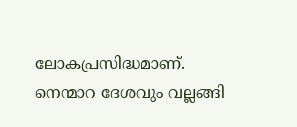ലോകപ്രസിദ്ധമാണ്. നെന്മാറ ദേശവും വല്ലങ്ങി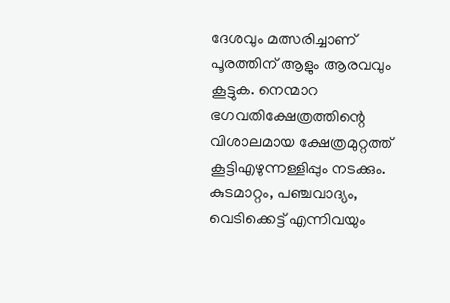ദേശവും മത്സരിച്ചാണ് പൂരത്തിന് ആളും ആരവവും കൂട്ടുക. നെന്മാറ ഭഗവതിക്ഷേത്രത്തിന്റെ വിശാലമായ ക്ഷേത്രമുറ്റത്ത് കൂട്ടിഎഴുന്നള്ളിപ്പും നടക്കും. കുടമാറ്റം, പഞ്ചവാദ്യം, വെടിക്കെട്ട് എന്നിവയും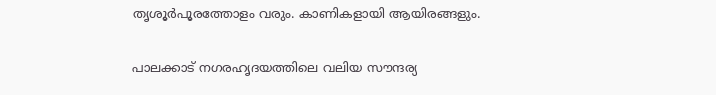തൃശൂര്‍പൂരത്തോളം വരും. കാണികളായി ആയിരങ്ങളും.

പാലക്കാട് നഗരഹൃദയത്തിലെ വലിയ സൗന്ദര്യ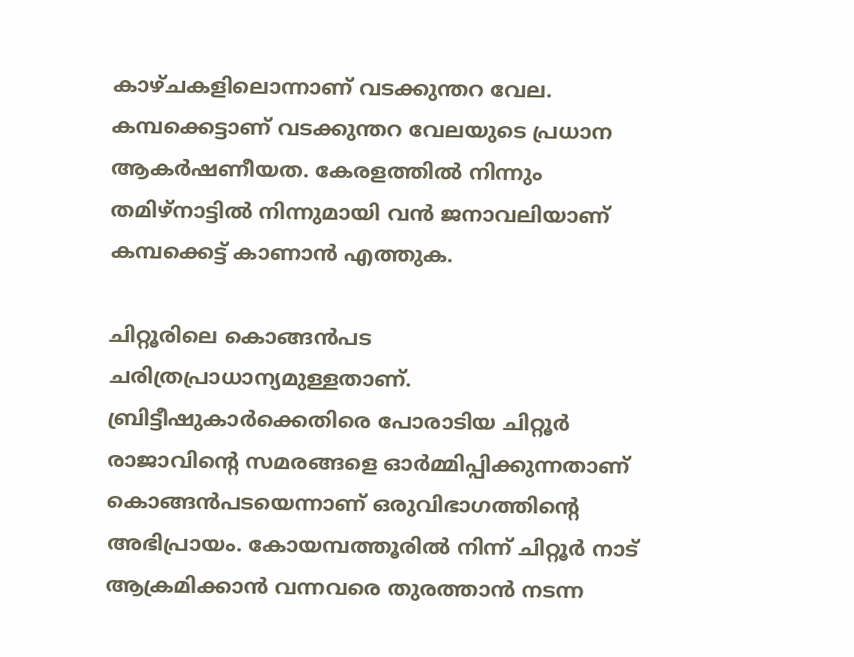കാഴ്ചകളിലൊന്നാണ് വടക്കുന്തറ വേല. കമ്പക്കെട്ടാണ് വടക്കുന്തറ വേലയുടെ പ്രധാന ആകര്‍ഷണീയത. കേരളത്തില്‍ നിന്നും തമിഴ്‌നാട്ടില്‍ നിന്നുമായി വന്‍ ജനാവലിയാണ് കമ്പക്കെട്ട് കാണാന്‍ എത്തുക.

ചിറ്റൂരിലെ കൊങ്ങന്‍പട ചരിത്രപ്രാധാന്യമുള്ളതാണ്. ബ്രിട്ടീഷുകാര്‍ക്കെതിരെ പോരാടിയ ചിറ്റൂര്‍ രാജാവിന്റെ സമരങ്ങളെ ഓര്‍മ്മിപ്പിക്കുന്നതാണ് കൊങ്ങന്‍പടയെന്നാണ് ഒരുവിഭാഗത്തിന്റെ അഭിപ്രായം. കോയമ്പത്തൂരില്‍ നിന്ന് ചിറ്റൂര്‍ നാട് ആക്രമിക്കാന്‍ വന്നവരെ തുരത്താന്‍ നടന്ന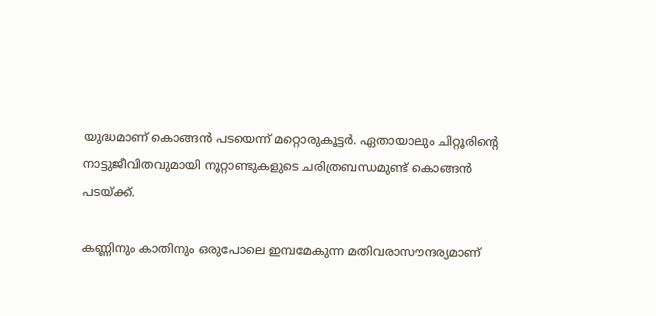യുദ്ധമാണ് കൊങ്ങന്‍ പടയെന്ന് മറ്റൊരുകൂട്ടര്‍. ഏതായാലും ചിറ്റൂരിന്റെ നാട്ടുജീവിതവുമായി നൂറ്റാണ്ടുകളുടെ ചരിത്രബന്ധമുണ്ട് കൊങ്ങന്‍ പടയ്‌ക്ക്.

കണ്ണിനും കാതിനും ഒരുപോലെ ഇമ്പമേകുന്ന മതിവരാസൗന്ദര്യമാണ്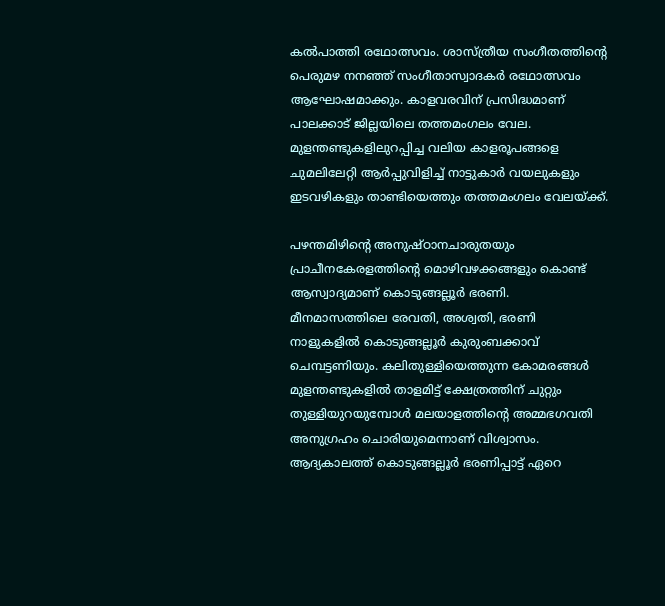കല്‍പാത്തി രഥോത്സവം. ശാസ്ത്രീയ സംഗീതത്തിന്റെ പെരുമഴ നനഞ്ഞ് സംഗീതാസ്വാദകര്‍ രഥോത്സവം ആഘോഷമാക്കും. കാളവരവിന് പ്രസിദ്ധമാണ് പാലക്കാട് ജില്ലയിലെ തത്തമംഗലം വേല. മുളന്തണ്ടുകളിലുറപ്പിച്ച വലിയ കാളരൂപങ്ങളെ ചുമലിലേറ്റി ആര്‍പ്പുവിളിച്ച് നാട്ടുകാര്‍ വയലുകളും ഇടവഴികളും താണ്ടിയെത്തും തത്തമംഗലം വേലയ്‌ക്ക്.

പഴന്തമിഴിന്റെ അനുഷ്ഠാനചാരുതയും പ്രാചീനകേരളത്തിന്റെ മൊഴിവഴക്കങ്ങളും കൊണ്ട് ആസ്വാദ്യമാണ് കൊടുങ്ങല്ലൂര്‍ ഭരണി. മീനമാസത്തിലെ രേവതി, അശ്വതി, ഭരണി നാളുകളില്‍ കൊടുങ്ങല്ലൂര്‍ കുരുംബക്കാവ് ചെമ്പട്ടണിയും. കലിതുള്ളിയെത്തുന്ന കോമരങ്ങള്‍ മുളന്തണ്ടുകളില്‍ താളമിട്ട് ക്ഷേത്രത്തിന് ചുറ്റും തുള്ളിയുറയുമ്പോള്‍ മലയാളത്തിന്റെ അമ്മഭഗവതി അനുഗ്രഹം ചൊരിയുമെന്നാണ് വിശ്വാസം. ആദ്യകാലത്ത് കൊടുങ്ങല്ലൂര്‍ ഭരണിപ്പാട്ട് ഏറെ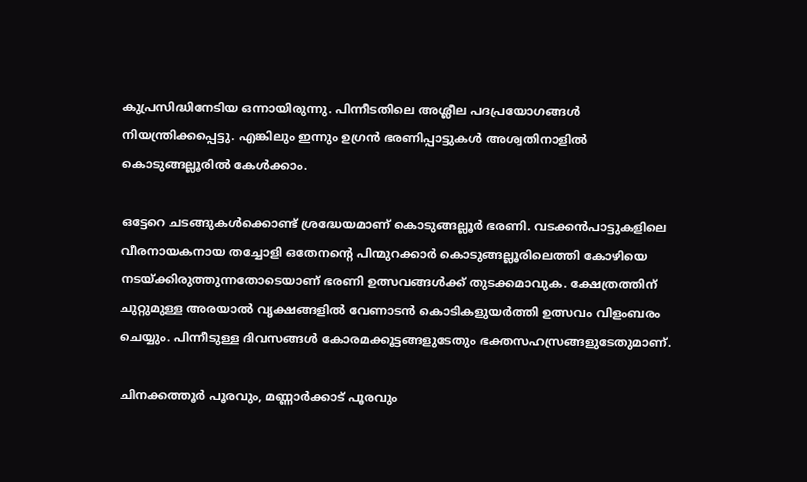കുപ്രസിദ്ധിനേടിയ ഒന്നായിരുന്നു. പിന്നീടതിലെ അശ്ലീല പദപ്രയോഗങ്ങള്‍ നിയന്ത്രിക്കപ്പെട്ടു. എങ്കിലും ഇന്നും ഉഗ്രന്‍ ഭരണിപ്പാട്ടുകള്‍ അശ്വതിനാളില്‍ കൊടുങ്ങല്ലൂരില്‍ കേള്‍ക്കാം.

ഒട്ടേറെ ചടങ്ങുകള്‍ക്കൊണ്ട് ശ്രദ്ധേയമാണ് കൊടുങ്ങല്ലൂര്‍ ഭരണി. വടക്കന്‍പാട്ടുകളിലെ വീരനായകനായ തച്ചോളി ഒതേനന്റെ പിന്മുറക്കാര്‍ കൊടുങ്ങല്ലൂരിലെത്തി കോഴിയെ നടയ്‌ക്കിരുത്തുന്നതോടെയാണ് ഭരണി ഉത്സവങ്ങള്‍ക്ക് തുടക്കമാവുക. ക്ഷേത്രത്തിന് ചുറ്റുമുള്ള അരയാല്‍ വൃക്ഷങ്ങളില്‍ വേണാടന്‍ കൊടികളുയര്‍ത്തി ഉത്സവം വിളംബരം ചെയ്യും. പിന്നീടുള്ള ദിവസങ്ങള്‍ കോരമക്കൂട്ടങ്ങളുടേതും ഭക്തസഹസ്രങ്ങളുടേതുമാണ്.

ചിനക്കത്തൂര്‍ പൂരവും, മണ്ണാര്‍ക്കാട് പൂരവും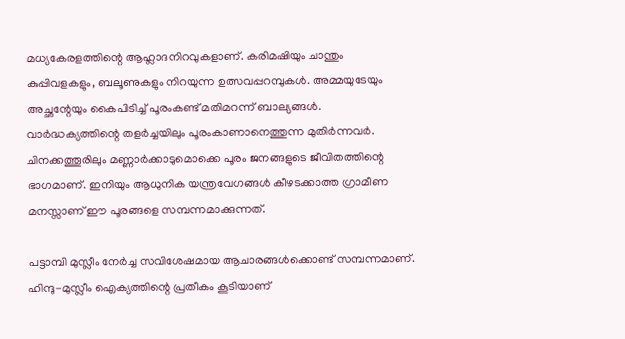മധ്യകേരളത്തിന്റെ ആഹ്ലാദനിറവുകളാണ്. കരിമഷിയും ചാന്തും കുപ്പിവളകളും, ബലൂണുകളും നിറയുന്ന ഉത്സവപ്പറമ്പുകള്‍. അമ്മയുടേയും അച്ഛന്റേയും കൈപിടിച്ച് പൂരംകണ്ട് മതിമറന്ന് ബാല്യങ്ങള്‍. വാര്‍ദ്ധക്യത്തിന്റെ തളര്‍ച്ചയിലും പൂരംകാണാനെത്തുന്ന മുതിര്‍ന്നവര്‍. ചിനക്കത്തൂരിലും മണ്ണാര്‍ക്കാടുമൊക്കെ പൂരം ജനങ്ങളുടെ ജീവിതത്തിന്റെ ഭാഗമാണ്. ഇനിയും ആധുനിക യന്ത്രവേഗങ്ങള്‍ കീഴടക്കാത്ത ഗ്രാമീണ മനസ്സാണ് ഈ പൂരങ്ങളെ സമ്പന്നമാക്കുന്നത്.

പട്ടാമ്പി മുസ്ലീം നേര്‍ച്ച സവിശേഷമായ ആചാരങ്ങള്‍ക്കൊണ്ട് സമ്പന്നമാണ്. ഹിന്ദു-മുസ്ലീം ഐക്യത്തിന്റെ പ്രതീകം കൂടിയാണ്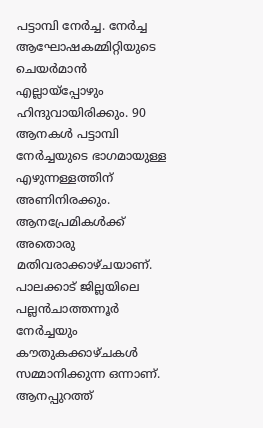പട്ടാമ്പി നേര്‍ച്ച. നേര്‍ച്ച ആഘോഷകമ്മിറ്റിയുടെ ചെയര്‍മാന്‍ എല്ലായ്‌പ്പോഴും ഹിന്ദുവായിരിക്കും. 90 ആനകള്‍ പട്ടാമ്പി നേര്‍ച്ചയുടെ ഭാഗമായുള്ള എഴുന്നള്ളത്തിന് അണിനിരക്കും. ആനപ്രേമികള്‍ക്ക് അതൊരു മതിവരാക്കാഴ്ചയാണ്. പാലക്കാട് ജില്ലയിലെ പല്ലന്‍ചാത്തന്നൂര്‍ നേര്‍ച്ചയും കൗതുകക്കാഴ്ചകള്‍ സമ്മാനിക്കുന്ന ഒന്നാണ്. ആനപ്പുറത്ത്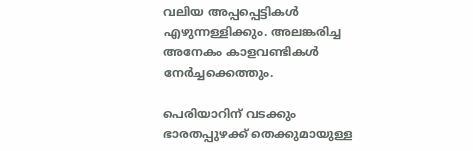വലിയ അപ്പപ്പെട്ടികള്‍ എഴുന്നള്ളിക്കും. അലങ്കരിച്ച അനേകം കാളവണ്ടികള്‍ നേര്‍ച്ചക്കെത്തും.

പെരിയാറിന് വടക്കും ഭാരതപ്പുഴക്ക് തെക്കുമായുള്ള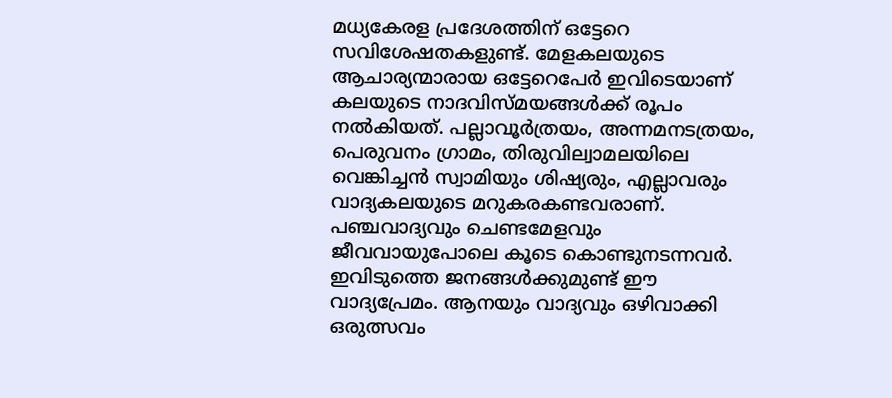മധ്യകേരള പ്രദേശത്തിന് ഒട്ടേറെ സവിശേഷതകളുണ്ട്. മേളകലയുടെ ആചാര്യന്മാരായ ഒട്ടേറെപേര്‍ ഇവിടെയാണ് കലയുടെ നാദവിസ്മയങ്ങള്‍ക്ക് രൂപം നല്‍കിയത്. പല്ലാവൂര്‍ത്രയം, അന്നമനടത്രയം, പെരുവനം ഗ്രാമം, തിരുവില്വാമലയിലെ വെങ്കിച്ചന്‍ സ്വാമിയും ശിഷ്യരും, എല്ലാവരും വാദ്യകലയുടെ മറുകരകണ്ടവരാണ്. പഞ്ചവാദ്യവും ചെണ്ടമേളവും ജീവവായുപോലെ കൂടെ കൊണ്ടുനടന്നവര്‍. ഇവിടുത്തെ ജനങ്ങള്‍ക്കുമുണ്ട് ഈ വാദ്യപ്രേമം. ആനയും വാദ്യവും ഒഴിവാക്കി ഒരുത്സവം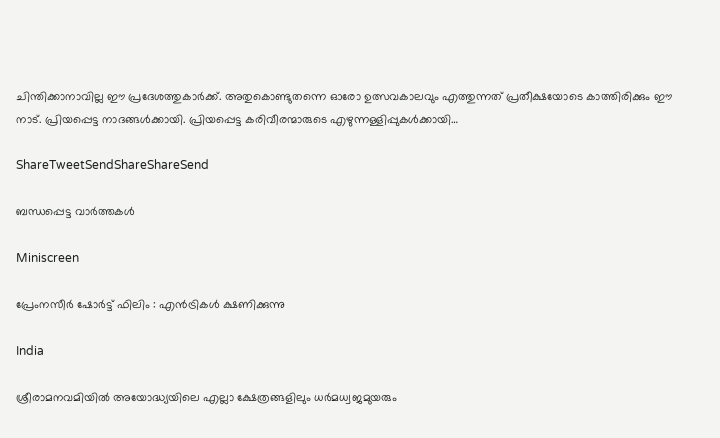ചിന്തിക്കാനാവില്ല ഈ പ്രദേശത്തുകാര്‍ക്ക്. അതുകൊണ്ടുതന്നെ ഓരോ ഉത്സവകാലവും എത്തുന്നത് പ്രതീക്ഷയോടെ കാത്തിരിക്കും ഈ നാട്. പ്രിയപ്പെട്ട നാദങ്ങള്‍ക്കായി. പ്രിയപ്പെട്ട കരിവീരന്മാരുടെ എഴുന്നള്ളിപ്പുകള്‍ക്കായി…

ShareTweetSendShareShareSend

ബന്ധപ്പെട്ട വാര്‍ത്തകള്‍

Miniscreen

പ്രേംനസീർ ഷോർട്ട് ഫിലിം : എൻട്രികൾ ക്ഷണിക്കുന്നു

India

ശ്രീരാമനവമിയില്‍ അയോദ്ധ്യയിലെ എല്ലാ ക്ഷേത്രങ്ങളിലും ധര്‍മധ്വജമുയരും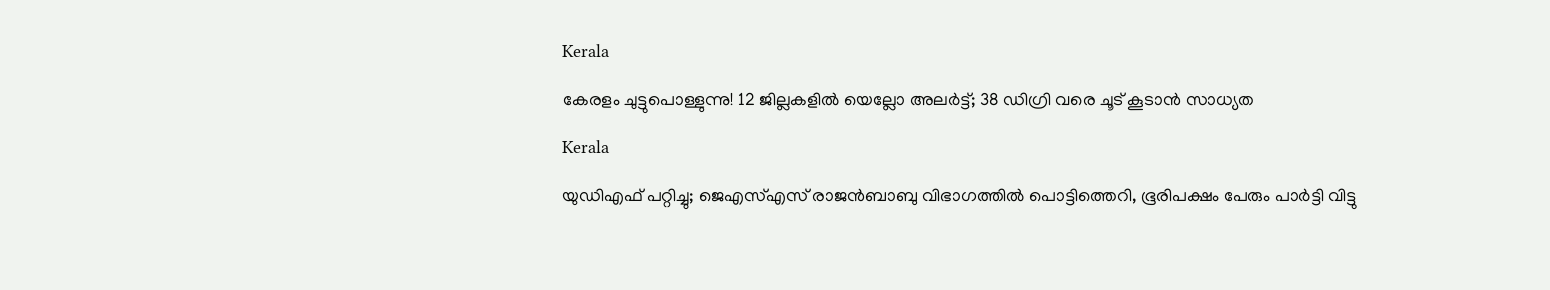Kerala

കേരളം ചുട്ടുപൊള്ളുന്നു! 12 ജില്ലകളിൽ യെല്ലോ അലർട്ട്; 38 ഡിഗ്രി വരെ ചൂട് കൂടാൻ സാധ്യത

Kerala

യുഡിഎഫ് പറ്റിച്ചു; ജെഎസ്എസ് രാജന്‍ബാബു വിഭാഗത്തില്‍ പൊട്ടിത്തെറി, ഭൂരിപക്ഷം പേരും പാര്‍ട്ടി വിട്ടു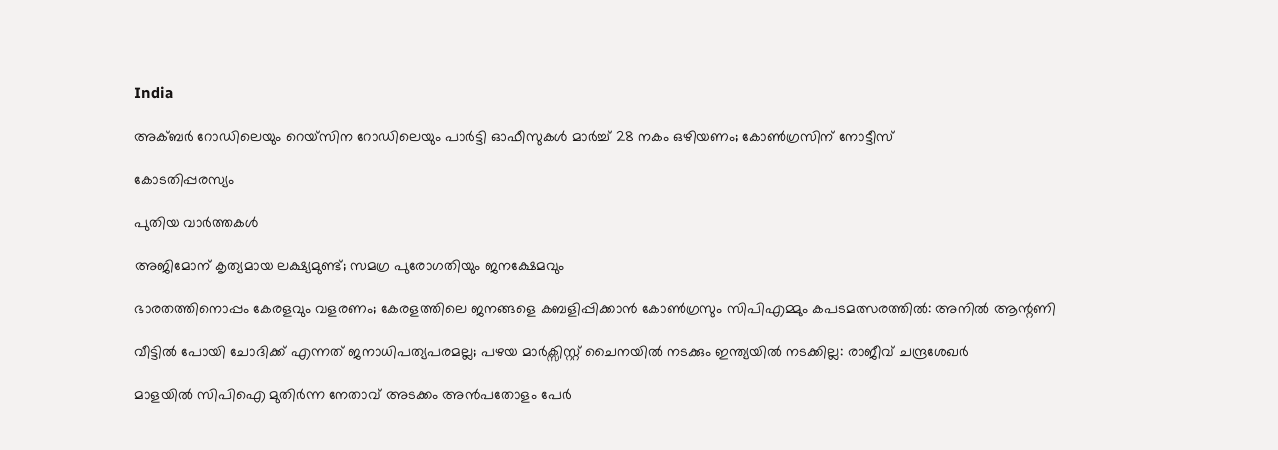India

അക്ബർ റോഡിലെയും റെയ്‌സിന റോഡിലെയും പാർട്ടി ഓഫീസുകൾ മാർച്ച് 28 നകം ഒഴിയണം; കോൺഗ്രസിന് നോട്ടീസ്

കോടതിപ്പരസ്യം

പുതിയ വാര്‍ത്തകള്‍

അജിമോന് കൃത്യമായ ലക്ഷ്യമുണ്ട്; സമഗ്ര പുരോഗതിയും ജനക്ഷേമവും

ഭാരതത്തിനൊപ്പം കേരളവും വളരണം; കേരളത്തിലെ ജനങ്ങളെ കബളിപ്പിക്കാന്‍ കോണ്‍ഗ്രസും സിപിഎമ്മും കപടമത്സരത്തില്‍: അനില്‍ ആന്റണി

വീട്ടിൽ പോയി ചോദിക്ക് എന്നത് ജനാധിപത്യപരമല്ല; പഴയ മാർക്സിസ്റ്റ്‌ ചൈനയിൽ നടക്കും ഇന്ത്യയിൽ നടക്കില്ല: രാജീവ് ചന്ദ്രശേഖർ

മാളയില്‍ സിപിഐ മുതിര്‍ന്ന നേതാവ് അടക്കം അന്‍പതോളം പേര്‍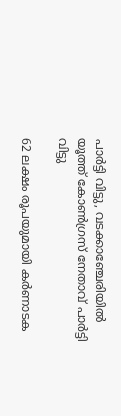പാര്‍ട്ടി വിട്ടു, വടക്കാഞ്ചേരിയില്‍ യൂത്ത് കോൺഗ്രസ് നേതാവ് പാർട്ടി വിട്ടു

62 ലക്ഷം രൂപയുമായി കർണാടക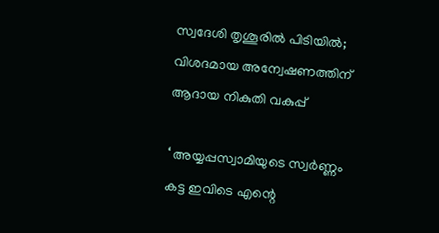സ്വദേശി തൃശൂരിൽ പിടിയിൽ; വിശദമായ അന്വേഷണത്തിന് ആദായ നികുതി വകുപ്പ്

‘ അയ്യപ്പസ്വാമിയുടെ സ്വർണ്ണം കട്ട ഇവിടെ എന്റെ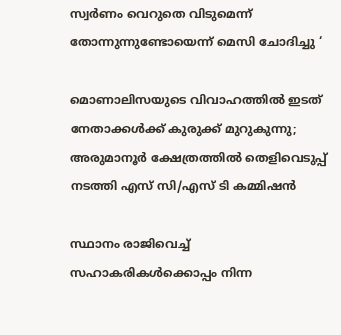സ്വർണം വെറുതെ വിടുമെന്ന് തോന്നുന്നുണ്ടോയെന്ന് മെസി ചോദിച്ചു ‘

മൊണാലിസയുടെ വിവാഹത്തിൽ ഇടത് നേതാക്കൾക്ക് കുരുക്ക് മുറുകുന്നു; അരുമാനൂർ ക്ഷേത്രത്തിൽ തെളിവെടുപ്പ് നടത്തി എസ് സി/എസ് ടി കമ്മിഷൻ

സ്ഥാനം രാജിവെച്ച് സഹാകരികള്‍ക്കൊപ്പം നിന്ന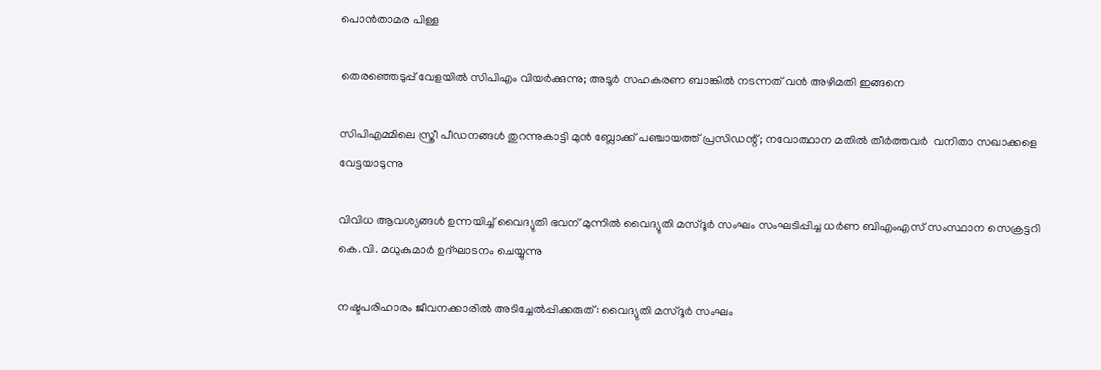പൊന്‍താമര പിള്ള

തെരഞ്ഞെടുപ്പ് വേളയില്‍ സിപിഎം വിയര്‍ക്കുന്നു; അടൂര്‍ സഹകരണ ബാങ്കില്‍ നടന്നത് വന്‍ അഴിമതി ഇങ്ങനെ

സിപിഎമ്മിലെ സ്ത്രീ പീഡനങ്ങള്‍ തുറന്നുകാട്ടി മുന്‍ ബ്ലോക്ക് പഞ്ചായത്ത് പ്രസിഡന്റ്; നവോത്ഥാന മതില്‍ തീര്‍ത്തവര്‍  വനിതാ സഖാക്കളെ വേട്ടയാടുന്നു

വിവിധ ആവശ്യങ്ങള്‍ ഉന്നയിച്ച് വൈദ്യുതി ഭവന് മുന്നില്‍ വൈദ്യുതി മസ്ദൂര്‍ സംഘം സംഘടിപ്പിച്ച ധര്‍ണ ബിഎംഎസ് സംസ്ഥാന സെക്രട്ടറി കെ.വി. മധുകുമാര്‍ ഉദ്ഘാടനം ചെയ്യുന്നു

നഷ്ടപരിഹാരം ജീവനക്കാരില്‍ അടിച്ചേല്‍പ്പിക്കരുത്: വൈദ്യുതി മസ്ദൂര്‍ സംഘം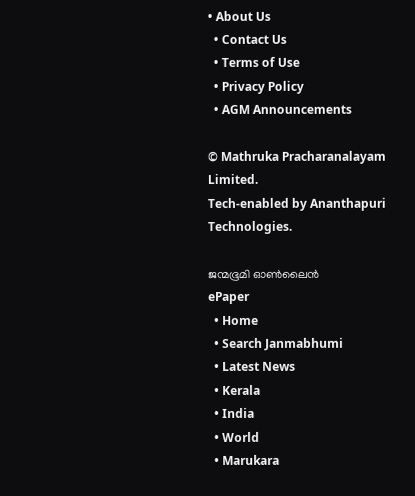• About Us
  • Contact Us
  • Terms of Use
  • Privacy Policy
  • AGM Announcements

© Mathruka Pracharanalayam Limited.
Tech-enabled by Ananthapuri Technologies.

ജന്മഭൂമി ഓണ്‍ലൈന്‍
ePaper
  • Home
  • Search Janmabhumi
  • Latest News
  • Kerala
  • India
  • World
  • Marukara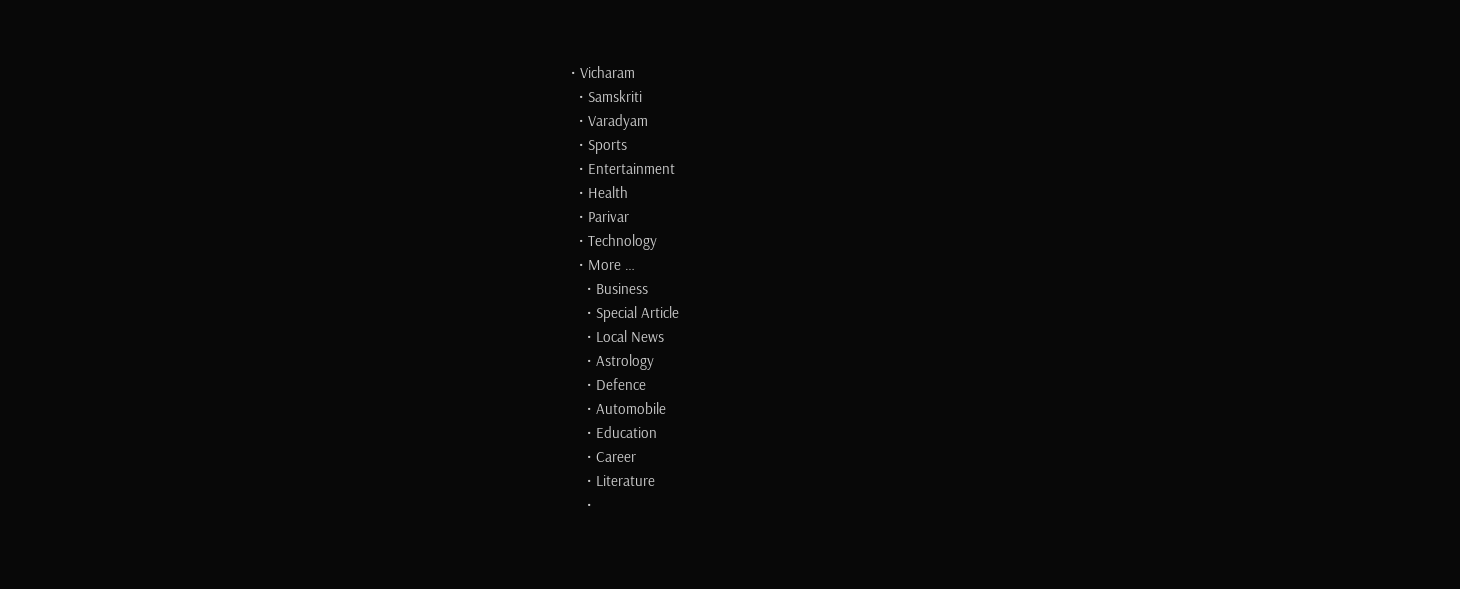• Vicharam
  • Samskriti
  • Varadyam
  • Sports
  • Entertainment
  • Health
  • Parivar
  • Technology
  • More …
    • Business
    • Special Article
    • Local News
    • Astrology
    • Defence
    • Automobile
    • Education
    • Career
    • Literature
    •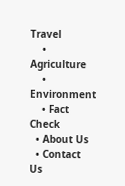Travel
    • Agriculture
    • Environment
    • Fact Check
  • About Us
  • Contact Us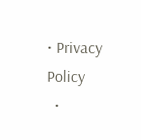• Privacy Policy
  •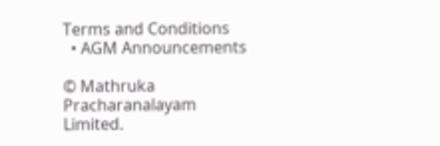Terms and Conditions
  • AGM Announcements

© Mathruka Pracharanalayam Limited.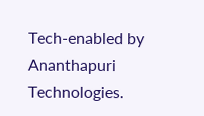Tech-enabled by Ananthapuri Technologies.